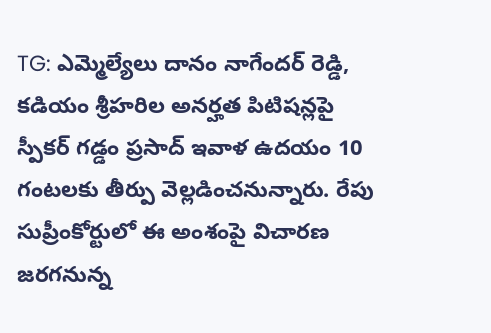TG: ఎమ్మెల్యేలు దానం నాగేందర్ రెడ్డి, కడియం శ్రీహరిల అనర్హత పిటిషన్లపై స్పీకర్ గడ్డం ప్రసాద్ ఇవాళ ఉదయం 10 గంటలకు తీర్పు వెల్లడించనున్నారు. రేపు సుప్రీంకోర్టులో ఈ అంశంపై విచారణ జరగనున్న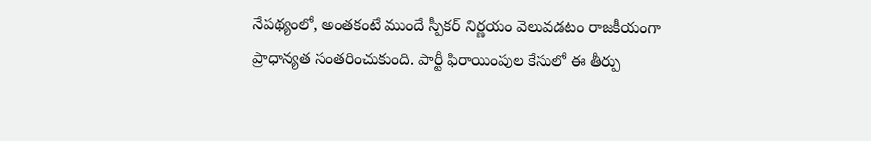నేపథ్యంలో, అంతకంటే ముందే స్పీకర్ నిర్ణయం వెలువడటం రాజకీయంగా ప్రాధాన్యత సంతరించుకుంది. పార్టీ ఫిరాయింపుల కేసులో ఈ తీర్పు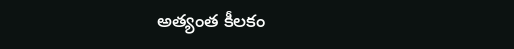అత్యంత కీలకం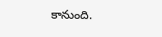కానుంది.